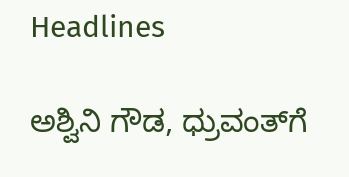Headlines

ಅಶ್ವಿನಿ ಗೌಡ, ಧ್ರುವಂತ್‌ಗೆ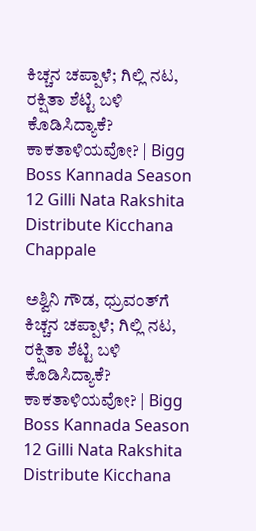ಕಿಚ್ಚನ ಚಪ್ಪಾಳೆ; ಗಿಲ್ಲಿ ನಟ, ರಕ್ಷಿತಾ ಶೆಟ್ಟಿ ಬಳಿ ಕೊಡಿಸಿದ್ಯಾಕೆ? ಕಾಕತಾಳಿಯವೋ? | Bigg Boss Kannada Season 12 Gilli Nata Rakshita Distribute Kicchana Chappale

ಅಶ್ವಿನಿ ಗೌಡ, ಧ್ರುವಂತ್‌ಗೆ ಕಿಚ್ಚನ ಚಪ್ಪಾಳೆ; ಗಿಲ್ಲಿ ನಟ, ರಕ್ಷಿತಾ ಶೆಟ್ಟಿ ಬಳಿ ಕೊಡಿಸಿದ್ಯಾಕೆ? ಕಾಕತಾಳಿಯವೋ? | Bigg Boss Kannada Season 12 Gilli Nata Rakshita Distribute Kicchana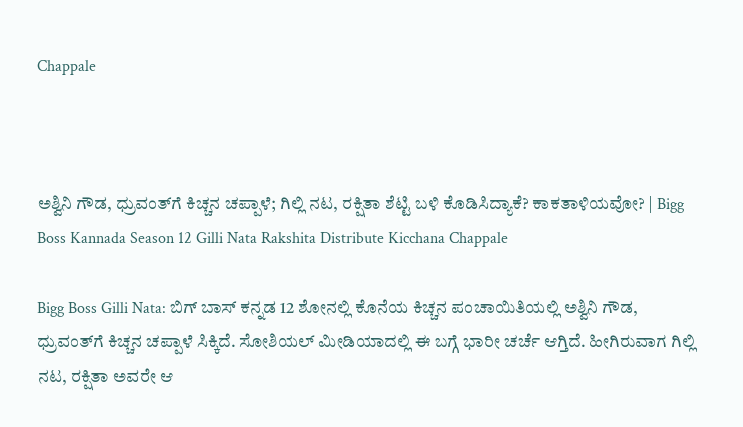Chappale



ಅಶ್ವಿನಿ ಗೌಡ, ಧ್ರುವಂತ್‌ಗೆ ಕಿಚ್ಚನ ಚಪ್ಪಾಳೆ; ಗಿಲ್ಲಿ ನಟ, ರಕ್ಷಿತಾ ಶೆಟ್ಟಿ ಬಳಿ ಕೊಡಿಸಿದ್ಯಾಕೆ? ಕಾಕತಾಳಿಯವೋ? | Bigg Boss Kannada Season 12 Gilli Nata Rakshita Distribute Kicchana Chappale

Bigg Boss Gilli Nata: ಬಿಗ್‌ ಬಾಸ್‌ ಕನ್ನಡ 12 ಶೋನಲ್ಲಿ ಕೊನೆಯ ಕಿಚ್ಚನ ಪಂಚಾಯಿತಿಯಲ್ಲಿ ಅಶ್ವಿನಿ ಗೌಡ, ಧ್ರುವಂತ್‌ಗೆ ಕಿಚ್ಚನ ಚಪ್ಪಾಳೆ ಸಿಕ್ಕಿದೆ. ಸೋಶಿಯಲ್‌ ಮೀಡಿಯಾದಲ್ಲಿ ಈ ಬಗ್ಗೆ ಭಾರೀ ಚರ್ಚೆ ಆಗ್ತಿದೆ. ಹೀಗಿರುವಾಗ ಗಿಲ್ಲಿ ನಟ, ರಕ್ಷಿತಾ ಅವರೇ ಆ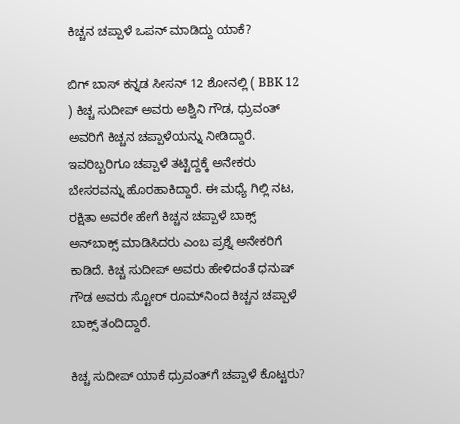ಕಿಚ್ಚನ ಚಪ್ಪಾಳೆ ಒಪನ್‌ ಮಾಡಿದ್ದು ಯಾಕೆ?

ಬಿಗ್‌ ಬಾಸ್‌ ಕನ್ನಡ ಸೀಸನ್‌ 12 ಶೋನಲ್ಲಿ ( BBK 12 ) ಕಿಚ್ಚ ಸುದೀಪ್‌ ಅವರು ಅಶ್ವಿನಿ ಗೌಡ, ಧ್ರುವಂತ್‌ ಅವರಿಗೆ ಕಿಚ್ಚನ ಚಪ್ಪಾಳೆಯನ್ನು ನೀಡಿದ್ದಾರೆ. ಇವರಿಬ್ಬರಿಗೂ ಚಪ್ಪಾಳೆ ತಟ್ಟಿದ್ದಕ್ಕೆ ಅನೇಕರು ಬೇಸರವನ್ನು ಹೊರಹಾಕಿದ್ದಾರೆ. ಈ ಮಧ್ಯೆ ಗಿಲ್ಲಿ ನಟ, ರಕ್ಷಿತಾ ಅವರೇ ಹೇಗೆ ಕಿಚ್ಚನ ಚಪ್ಪಾಳೆ ಬಾಕ್ಸ್‌ ಅನ್‌ಬಾಕ್ಸ್‌ ಮಾಡಿಸಿದರು ಎಂಬ ಪ್ರಶ್ನೆ ಅನೇಕರಿಗೆ ಕಾಡಿದೆ. ಕಿಚ್ಚ ಸುದೀಪ್‌ ಅವರು ಹೇಳಿದಂತೆ ಧನುಷ್‌ ಗೌಡ ಅವರು ಸ್ಟೋರ್‌ ರೂಮ್‌ನಿಂದ ಕಿಚ್ಚನ ಚಪ್ಪಾಳೆ ಬಾಕ್ಸ್‌ ತಂದಿದ್ದಾರೆ.

ಕಿಚ್ಚ ಸುದೀಪ್‌ ಯಾಕೆ ಧ್ರುವಂತ್‌ಗೆ ಚಪ್ಪಾಳೆ ಕೊಟ್ಟರು?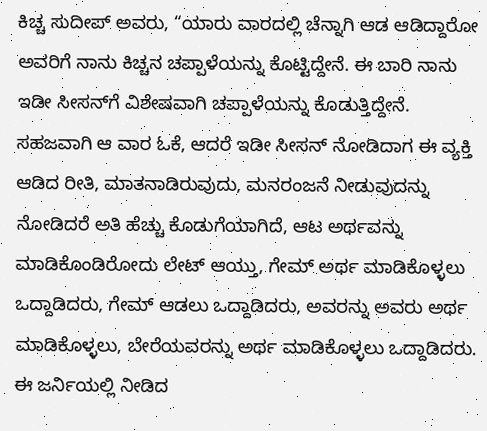ಕಿಚ್ಚ ಸುದೀಪ್‌ ಅವರು, “ಯಾರು ವಾರದಲ್ಲಿ ಚೆನ್ನಾಗಿ ಆಡ ಆಡಿದ್ದಾರೋ ಅವರಿಗೆ ನಾನು ಕಿಚ್ಚನ ಚಪ್ಪಾಳೆಯನ್ನು ಕೊಟ್ಟಿದ್ದೇನೆ. ಈ ಬಾರಿ ನಾನು ಇಡೀ ಸೀಸನ್‌ಗೆ ವಿಶೇಷವಾಗಿ ಚಪ್ಪಾಳೆಯನ್ನು ಕೊಡುತ್ತಿದ್ದೇನೆ. ಸಹಜವಾಗಿ ಆ ವಾರ ಓಕೆ, ಆದರೆ ಇಡೀ ಸೀಸನ್‌ ನೋಡಿದಾಗ ಈ ವ್ಯಕ್ತಿ ಆಡಿದ ರೀತಿ, ಮಾತನಾಡಿರುವುದು, ಮನರಂಜನೆ ನೀಡುವುದನ್ನು ನೋಡಿದರೆ ಅತಿ ಹೆಚ್ಚು ಕೊಡುಗೆಯಾಗಿದೆ, ಆಟ ಅರ್ಥವನ್ನು ಮಾಡಿಕೊಂಡಿರೋದು ಲೇಟ್‌ ಆಯ್ತು, ಗೇಮ್‌ ಅರ್ಥ ಮಾಡಿಕೊಳ್ಳಲು ಒದ್ದಾಡಿದರು, ಗೇಮ್‌ ಆಡಲು ಒದ್ದಾಡಿದರು, ಅವರನ್ನು ಅವರು ಅರ್ಥ ಮಾಡಿಕೊಳ್ಳಲು, ಬೇರೆಯವರನ್ನು ಅರ್ಥ ಮಾಡಿಕೊಳ್ಳಲು ಒದ್ದಾಡಿದರು. ಈ ಜರ್ನಿಯಲ್ಲಿ ನೀಡಿದ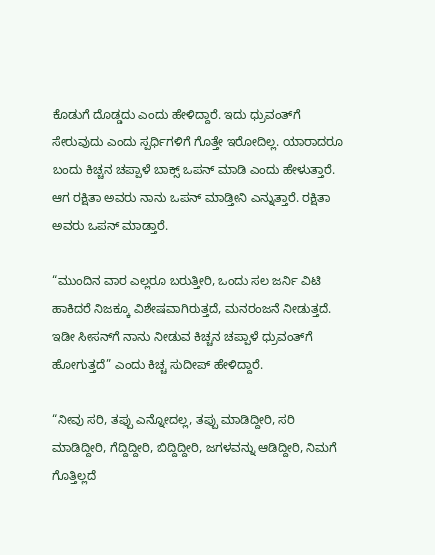ಕೊಡುಗೆ ದೊಡ್ಡದು ಎಂದು ಹೇಳಿದ್ದಾರೆ. ಇದು ಧ್ರುವಂತ್‌ಗೆ ಸೇರುವುದು ಎಂದು ಸ್ಪರ್ಧಿಗಳಿಗೆ ಗೊತ್ತೇ ಇರೋದಿಲ್ಲ. ಯಾರಾದರೂ ಬಂದು ಕಿಚ್ಚನ ಚಪ್ಪಾಳೆ ಬಾಕ್ಸ್‌ ಒಪನ್‌ ಮಾಡಿ ಎಂದು ಹೇಳುತ್ತಾರೆ. ಆಗ ರಕ್ಷಿತಾ ಅವರು ನಾನು ಒಪನ್‌ ಮಾಡ್ತೀನಿ ಎನ್ನುತ್ತಾರೆ. ರಕ್ಷಿತಾ ಅವರು ಒಪನ್‌ ಮಾಡ್ತಾರೆ.

“ಮುಂದಿನ ವಾರ ಎಲ್ಲರೂ ಬರುತ್ತೀರಿ, ಒಂದು ಸಲ ಜರ್ನಿ ವಿಟಿ ಹಾಕಿದರೆ ನಿಜಕ್ಕೂ ವಿಶೇಷವಾಗಿರುತ್ತದೆ, ಮನರಂಜನೆ ನೀಡುತ್ತದೆ. ಇಡೀ ಸೀಸನ್‌ಗೆ ನಾನು ನೀಡುವ ಕಿಚ್ಚನ ಚಪ್ಪಾಳೆ ಧ್ರುವಂತ್‌ಗೆ ಹೋಗುತ್ತದೆ” ಎಂದು ಕಿಚ್ಚ ಸುದೀಪ್ ಹೇಳಿದ್ದಾರೆ.

“ನೀವು ಸರಿ, ತಪ್ಪು ಎನ್ನೋದಲ್ಲ, ತಪ್ಪು ಮಾಡಿದ್ದೀರಿ, ಸರಿ ಮಾಡಿದ್ದೀರಿ, ಗೆದ್ದಿದ್ದೀರಿ, ಬಿದ್ದಿದ್ದೀರಿ, ಜಗಳವನ್ನು ಆಡಿದ್ದೀರಿ, ನಿಮಗೆ ಗೊತ್ತಿಲ್ಲದೆ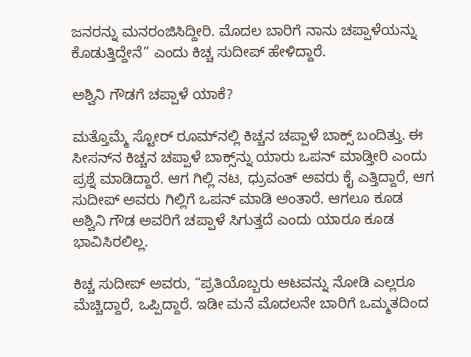ಜನರನ್ನು ಮನರಂಜಿಸಿದ್ದೀರಿ. ಮೊದಲ ಬಾರಿಗೆ ನಾನು ಚಪ್ಪಾಳೆಯನ್ನು ಕೊಡುತ್ತಿದ್ದೇನೆ” ಎಂದು ಕಿಚ್ಚ ಸುದೀಪ್‌ ಹೇಳಿದ್ದಾರೆ.

ಅಶ್ವಿನಿ ಗೌಡಗೆ ಚಪ್ಪಾಳೆ ಯಾಕೆ?

ಮತ್ತೊಮ್ಮೆ ಸ್ಟೋರ್‌ ರೂಮ್‌ನಲ್ಲಿ ಕಿಚ್ಚನ ಚಪ್ಪಾಳೆ ಬಾಕ್ಸ್‌ ಬಂದಿತ್ತು. ಈ ಸೀಸನ್‌ನ ಕಿಚ್ಚನ ಚಪ್ಪಾಳೆ ಬಾಕ್ಸ್‌ನ್ನು ಯಾರು ಒಪನ್‌ ಮಾಡ್ತೀರಿ ಎಂದು ಪ್ರಶ್ನೆ ಮಾಡಿದ್ದಾರೆ. ಆಗ ಗಿಲ್ಲಿ ನಟ, ಧ್ರುವಂತ್‌ ಅವರು ಕೈ ಎತ್ತಿದ್ದಾರೆ, ಆಗ ಸುದೀಪ್‌ ಅವರು ಗಿಲ್ಲಿಗೆ ಒಪನ್‌ ಮಾಡಿ ಅಂತಾರೆ. ಆಗಲೂ ಕೂಡ ಅಶ್ವಿನಿ ಗೌಡ ಅವರಿಗೆ ಚಪ್ಪಾಳೆ ಸಿಗುತ್ತದೆ ಎಂದು ಯಾರೂ ಕೂಡ ಭಾವಿಸಿರಲಿಲ್ಲ.

ಕಿಚ್ಚ ಸುದೀಪ್‌ ಅವರು, “ಪ್ರತಿಯೊಬ್ಬರು ಆಟವನ್ನು ನೋಡಿ ಎಲ್ಲರೂ ಮೆಚ್ಚಿದ್ದಾರೆ, ಒಪ್ಪಿದ್ದಾರೆ. ಇಡೀ ಮನೆ ಮೊದಲನೇ ಬಾರಿಗೆ ಒಮ್ಮತದಿಂದ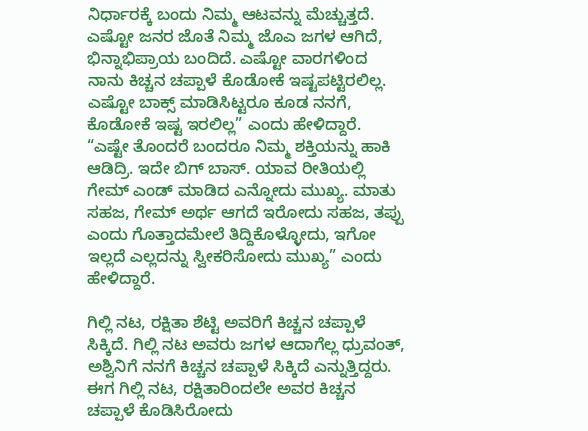ನಿರ್ಧಾರಕ್ಕೆ ಬಂದು ನಿಮ್ಮ ಆಟವನ್ನು ಮೆಚ್ಚುತ್ತದೆ. ಎಷ್ಟೋ ಜನರ ಜೊತೆ ನಿಮ್ಮ ಜೊಎ ಜಗಳ ಆಗಿದೆ, ಭಿನ್ನಾಭಿಪ್ರಾಯ ಬಂದಿದೆ. ಎಷ್ಟೋ ವಾರಗಳಿಂದ ನಾನು ಕಿಚ್ಚನ ಚಪ್ಪಾಳೆ ಕೊಡೋಕೆ ಇಷ್ಟಪಟ್ಟಿರಲಿಲ್ಲ. ಎಷ್ಟೋ ಬಾಕ್ಸ್‌ ಮಾಡಿಸಿಟ್ಟರೂ ಕೂಡ ನನಗೆ, ಕೊಡೋಕೆ ಇಷ್ಟ ಇರಲಿಲ್ಲ” ಎಂದು ಹೇಳಿದ್ದಾರೆ. “ಎಷ್ಟೇ ತೊಂದರೆ ಬಂದರೂ ನಿಮ್ಮ ಶಕ್ತಿಯನ್ನು ಹಾಕಿ ಆಡಿದ್ರಿ. ಇದೇ ಬಿಗ್‌ ಬಾಸ್. ಯಾವ ರೀತಿಯಲ್ಲಿ ಗೇಮ್‌ ಎಂಡ್‌ ಮಾಡಿದ ಎನ್ನೋದು ಮುಖ್ಯ. ಮಾತು ಸಹಜ, ಗೇಮ್‌ ಅರ್ಥ ಆಗದೆ ಇರೋದು ಸಹಜ, ತಪ್ಪು ಎಂದು ಗೊತ್ತಾದಮೇಲೆ ತಿದ್ದಿಕೊಳ್ಳೋದು, ಇಗೋ ಇಲ್ಲದೆ ಎಲ್ಲದನ್ನು ಸ್ವೀಕರಿಸೋದು ಮುಖ್ಯ” ಎಂದು ಹೇಳಿದ್ದಾರೆ.

ಗಿಲ್ಲಿ ನಟ, ರಕ್ಷಿತಾ ಶೆಟ್ಟಿ ಅವರಿಗೆ ಕಿಚ್ಚನ ಚಪ್ಪಾಳೆ ಸಿಕ್ಕಿದೆ. ಗಿಲ್ಲಿ ನಟ ಅವರು ಜಗಳ ಆದಾಗೆಲ್ಲ ಧ್ರುವಂತ್‌, ಅಶ್ವಿನಿಗೆ ನನಗೆ ಕಿಚ್ಚನ ಚಪ್ಪಾಳೆ ಸಿಕ್ಕಿದೆ ಎನ್ನುತ್ತಿದ್ದರು. ಈಗ ಗಿಲ್ಲಿ ನಟ, ರಕ್ಷಿತಾರಿಂದಲೇ ಅವರ ಕಿಚ್ಚನ ಚಪ್ಪಾಳೆ ಕೊಡಿಸಿರೋದು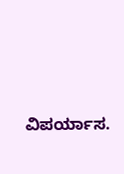ವಿಪರ್ಯಾಸ.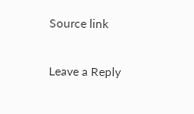Source link

Leave a Reply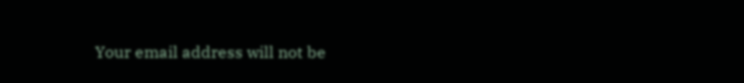Your email address will not be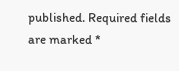published. Required fields are marked *